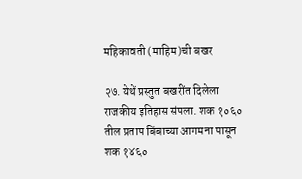महिकावती (माहिम)ची बखर

२७. येथें प्रस्तुत बखरींत दिलेला राजकीय इतिहास संपला. शक १०६० तील प्रताप बिंबाच्या आगमना पासून शक १४६०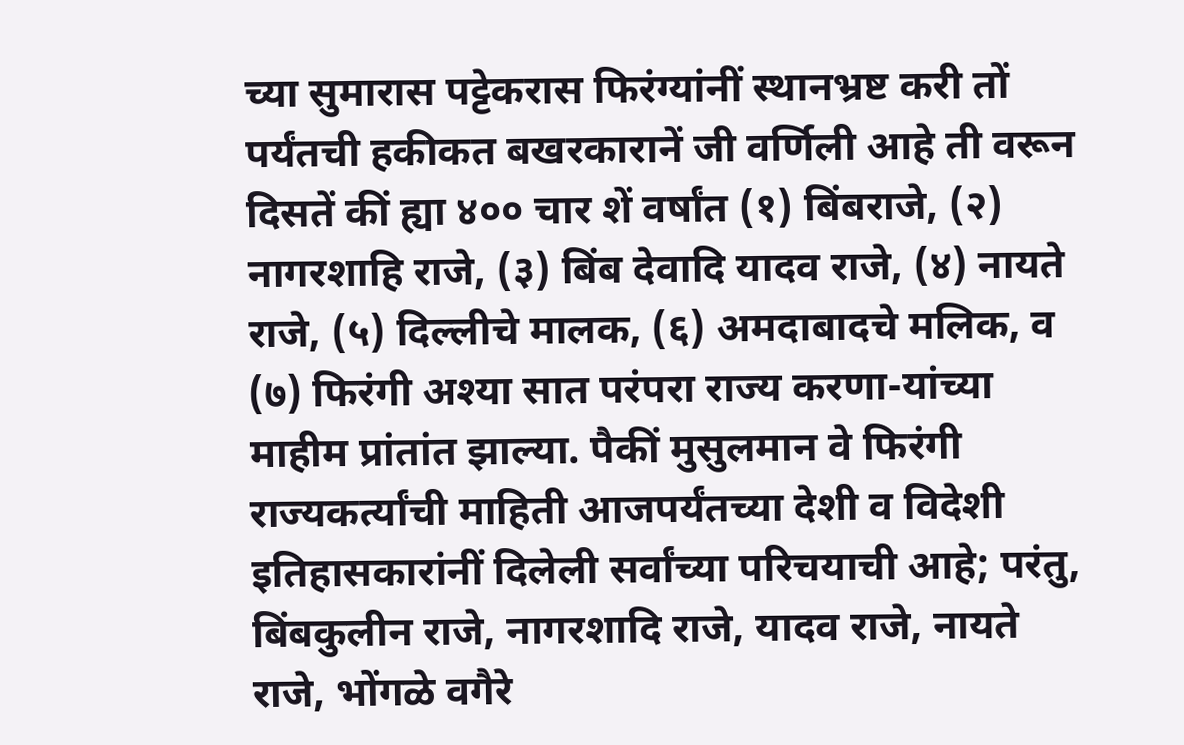च्या सुमारास पट्टेकरास फिरंग्यांनीं स्थानभ्रष्ट करी तों पर्यंतची हकीकत बखरकारानें जी वर्णिली आहे ती वरून दिसतें कीं ह्या ४०० चार शें वर्षांत (१) बिंबराजे, (२) नागरशाहि राजे, (३) बिंब देवादि यादव राजे, (४) नायते राजे, (५) दिल्लीचे मालक, (६) अमदाबादचे मलिक, व (७) फिरंगी अश्या सात परंपरा राज्य करणा-यांच्या माहीम प्रांतांत झाल्या. पैकीं मुसुलमान वे फिरंगी राज्यकर्त्यांची माहिती आजपर्यंतच्या देशी व विदेशी इतिहासकारांनीं दिलेली सर्वांच्या परिचयाची आहे; परंतु, बिंबकुलीन राजे, नागरशादि राजे, यादव राजे, नायते राजे, भोंगळे वगैरे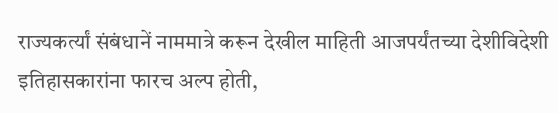राज्यकर्त्यां संबंधानें नाममात्रे करून देखील माहिती आजपर्यंतच्या देशीविदेशी इतिहासकारांना फारच अल्प होती,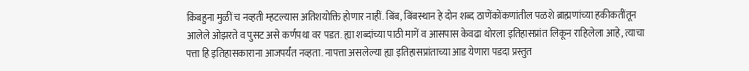किंबहुना मुळीं च नव्हती म्हटल्यास अतिशयोक्ति होणार नाहीं. बिंब, बिंबस्थान हे दोन शब्द ठाणेंकोंकणांतील पळशे ब्राह्मणांच्या हकीकतींतून आलेले ओझरते व पुसट असे कर्णपथा वर पडत. ह्या शब्दांच्या पाठी मागें व आसपास केवढा थोरला इतिहासप्रांत लिकून राहिलेला आहे, त्याचा पत्ता हि इतिहासकाराना आजपर्यंत नव्हता. नापत्ता असलेल्या ह्या इतिहासप्रांताच्या आड येणारा पडदा प्रस्तुत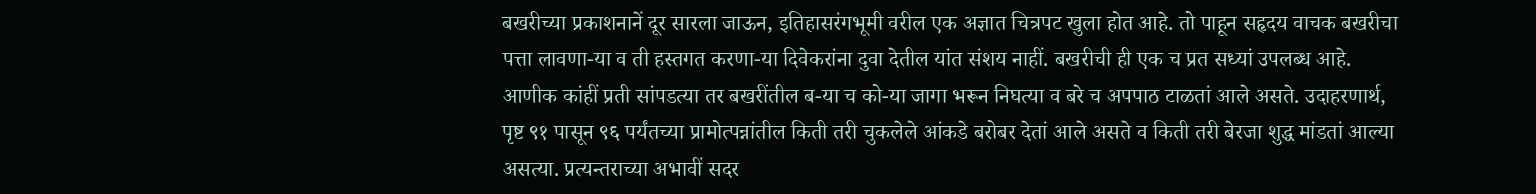बखरीच्या प्रकाशनानें दूर सारला जाऊन, इतिहासरंगभूमी वरील एक अज्ञात चित्रपट खुला होत आहे. तो पाहून सहृदय वाचक बखरीचा पत्ता लावणा-या व ती हस्तगत करणा-या दिवेकरांना दुवा देतील यांत संशय नाहीं. बखरीची ही एक च प्रत सध्यां उपलब्ध आहे. आणीक कांहीं प्रती सांपडत्या तर बखरींतील ब-या च को-या जागा भरून निघत्या व बरे च अपपाठ टाळतां आले असते. उदाहरणार्थ, पृष्ट ९१ पासून ९६ पर्यंतच्या प्रामोत्पन्नांतील किती तरी चुकलेले आंकडे बरोबर देतां आले असते व किती तरी बेरजा शुद्ध मांडतां आल्या असत्या. प्रत्यन्तराच्या अभावीं सदर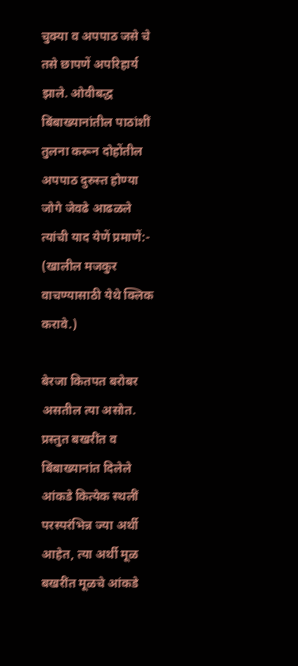चुक्या व अपपाठ जसे चे तसे छापणें अपरिहार्य झाले. ओवीबद्ध बिंबाख्यानांतील पाठांशीं तुलना करून दोहोंतील अपपाठ दुरुस्त होण्या जोगे जेवढे आढळले त्यांची याद येणें प्रमाणें:- (खालील मजकुर वाचण्यासाठी येथे क्लिक करावे.)

बेरजा कितपत बरोबर असतील त्या असोत. प्रस्तुत बखरींत व बिंबाख्यानांत दिलेले आंकडे कित्येक स्थलीं परस्परंभिन्न ज्या अर्थी आहेत, त्या अर्थी मूळ बखरींत मूळचे आंकडे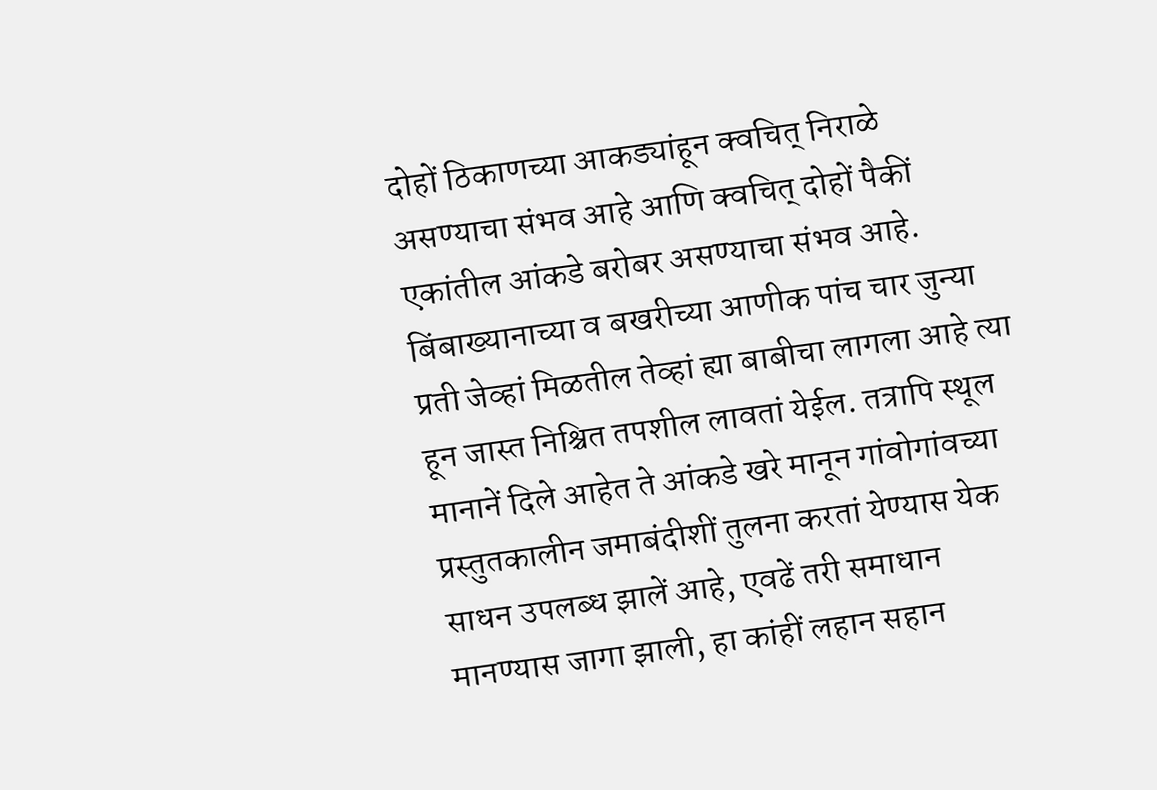दोहों ठिकाणच्या आकड्यांहून क्वचित् निराळे असण्याचा संभव आहे आणि क्वचित् दोहों पैकीं एकांतील आंकडे बरोबर असण्याचा संभव आहे. बिंबाख्यानाच्या व बखरीच्या आणीक पांच चार जुन्या प्रती जेव्हां मिळतील तेव्हां ह्या बाबीचा लागला आहे त्या हून जास्त निश्चित तपशील लावतां येईल. तत्रापि स्थूल मानानें दिले आहेत ते आंकडे खरे मानून गांवोगांवच्या प्रस्तुतकालीन जमाबंदीशीं तुलना करतां येण्यास येक साधन उपलब्ध झालें आहे, एवढें तरी समाधान मानण्यास जागा झाली, हा कांहीं लहान सहान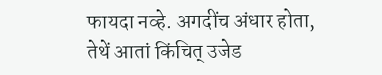फायदा नव्हे. अगदींच अंधार होता, तेथें आतां किंचित् उजेड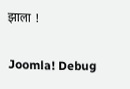झाला !

Joomla! Debug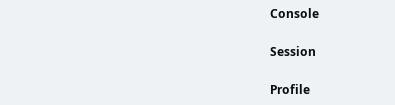Console

Session

Profile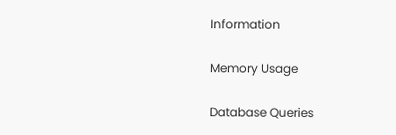Information

Memory Usage

Database Queries